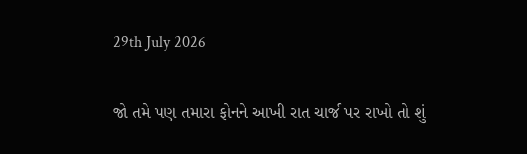29th July 2026

જો તમે પણ તમારા ફોનને આખી રાત ચાર્જ પર રાખો તો શું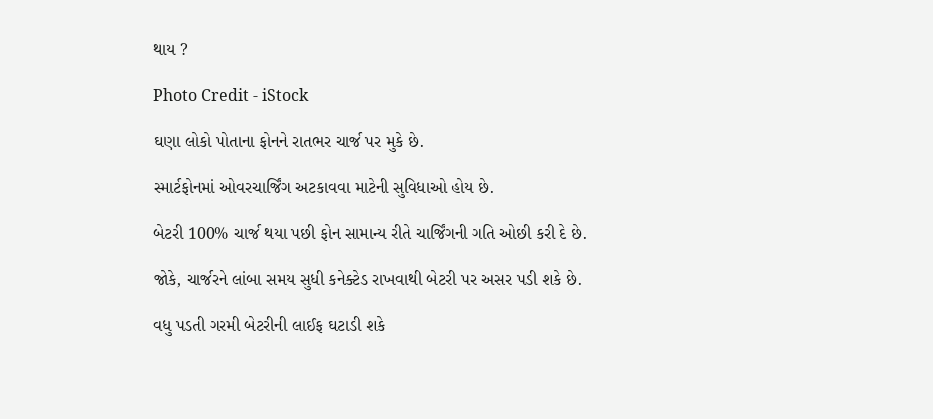થાય ?

Photo Credit - iStock

ઘણા લોકો પોતાના ફોનને રાતભર ચાર્જ પર મુકે છે.

સ્માર્ટફોનમાં ઓવરચાર્જિંગ અટકાવવા માટેની સુવિધાઓ હોય છે.

બેટરી 100% ચાર્જ થયા પછી ફોન સામાન્ય રીતે ચાર્જિંગની ગતિ ઓછી કરી દે છે.

જોકે, ચાર્જરને લાંબા સમય સુધી કનેક્ટેડ રાખવાથી બેટરી પર અસર પડી શકે છે.

વધુ પડતી ગરમી બેટરીની લાઈફ ઘટાડી શકે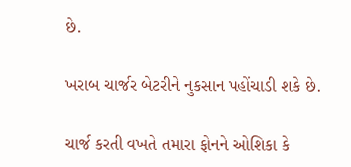છે.

ખરાબ ચાર્જર બેટરીને નુકસાન પહોંચાડી શકે છે.

ચાર્જ કરતી વખતે તમારા ફોનને ઓશિકા કે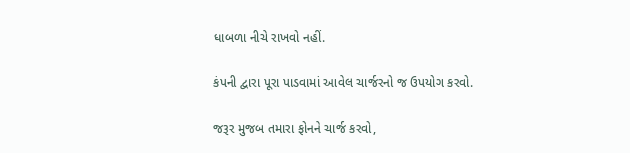ધાબળા નીચે રાખવો નહીં.

કંપની દ્વારા પૂરા પાડવામાં આવેલ ચાર્જરનો જ ઉપયોગ કરવો.

જરૂર મુજબ તમારા ફોનને ચાર્જ કરવો,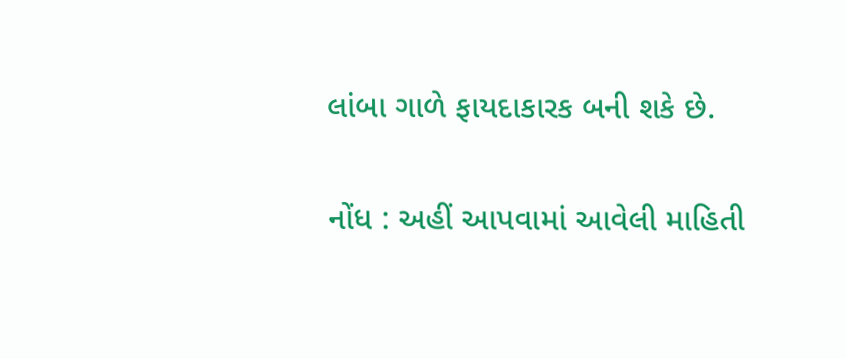લાંબા ગાળે ફાયદાકારક બની શકે છે.

નોંધ : અહીં આપવામાં આવેલી માહિતી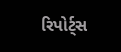રિપોર્ટ્સ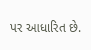પર આધારિત છે.